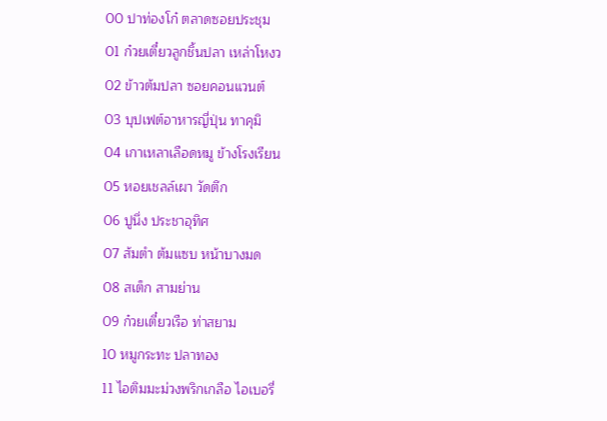00 ปาท่องโก๋ ตลาดซอยประชุม
01 ก๋วยเตี๋ยวลูกชิ้นปลา เหล่าโหงว
02 ข้าวต้มปลา ซอยคอนแวนต์
03 บุปเฟต์อาหารญี่ปุ่น ทาคุมิ
04 เกาเหลาเลือดหมู ข้างโรงเรียน
05 หอยเชลล์เผา วัดตึก
06 ปูนึ่ง ประชาอุทิศ
07 ส้มตำ ต้มแซบ หน้าบางมด
08 สเต็ก สามย่าน
09 ก๋วยเตี๋ยวเรือ ท่าสยาม
10 หมูกระทะ ปลาทอง
11 ไอติมมะม่วงพริกเกลือ ไอเบอรี่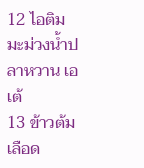12 ไอติมมะม่วงน้ำปลาหวาน เอเต้
13 ข้าวต้มเลือด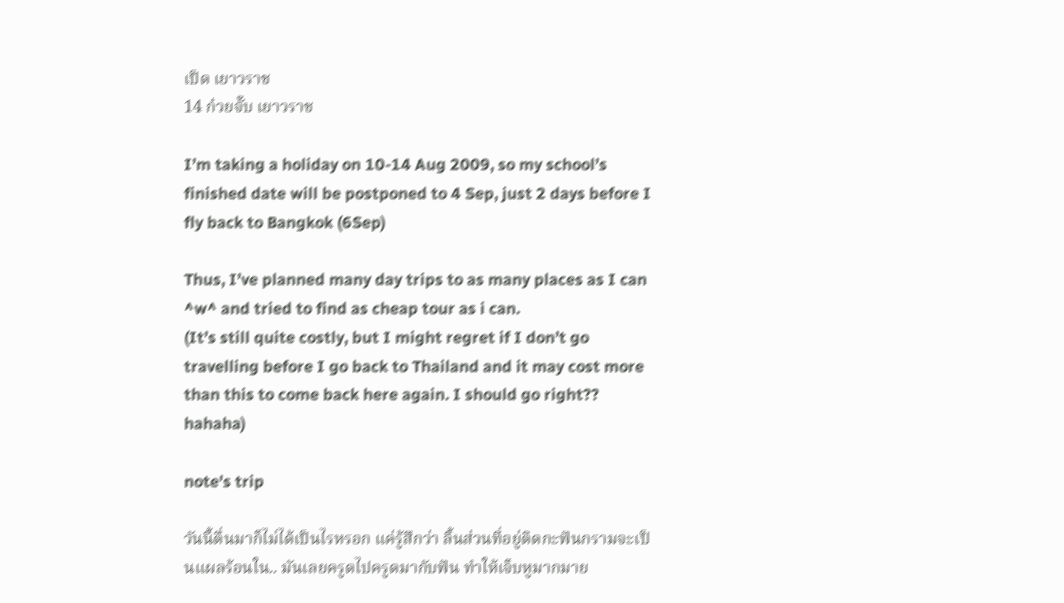เป็ด เยาวราช
14 ก๋วยจั๊บ เยาวราช

I’m taking a holiday on 10-14 Aug 2009, so my school’s finished date will be postponed to 4 Sep, just 2 days before I fly back to Bangkok (6Sep)

Thus, I’ve planned many day trips to as many places as I can ^w^ and tried to find as cheap tour as i can.
(It’s still quite costly, but I might regret if I don’t go travelling before I go back to Thailand and it may cost more than this to come back here again. I should go right?? hahaha)

note's trip

วันนี้ตื่นมาก็ไม่ได้เป็นไรหรอก แค่รู้สึกว่า ลิ้นส่วนที่อยู่ติดกะฟันกรามจะเป็นแผลร้อนใน.. มันเลยครูดไปครูดมากับฟัน ทำให้เจ็บหูมากมาย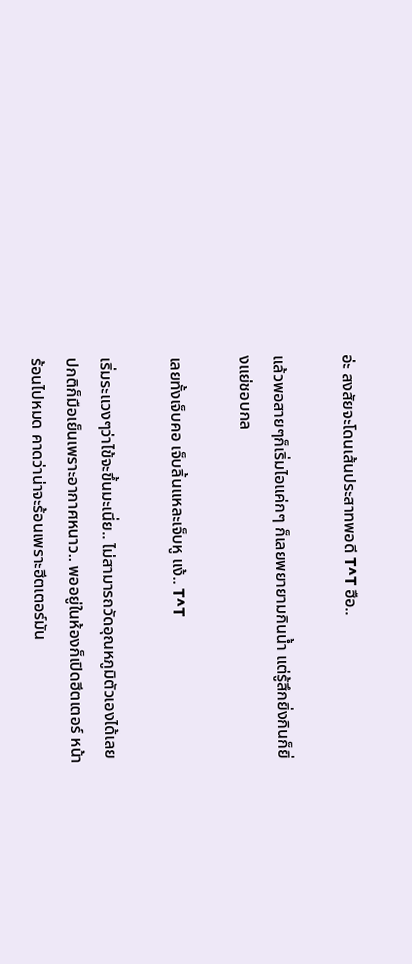อ่ะ สงสัยจะโดนเส้นประสาทพอดี T^T ฮือ..

แล้วพอสายๆก็เริ่มไอแค่กๆ ก็เลยพยายามกินน้ำ แต่รู้สึกยิ่งกินก็ยิ่งแย่ชอบกล

เลยทั้งเจ็บคอ เจ็บลิ้นแหละเจ็บหู แง้.. T^T

เริ่มระแวงๆว่าไข้จะขึ้นมะเนี่ย.. ไม่สามารถวัดอุณหภูมิตัวเองได้เลย ปกติก็มือเย็นเพราะอากาศหนาว.. พออยู่ในห้องก็เปิดฮีตเตอร์ หน้าร้อนไปหมด คาดว่าน่าจะร้อนเพราะฮีตเตอร์มัน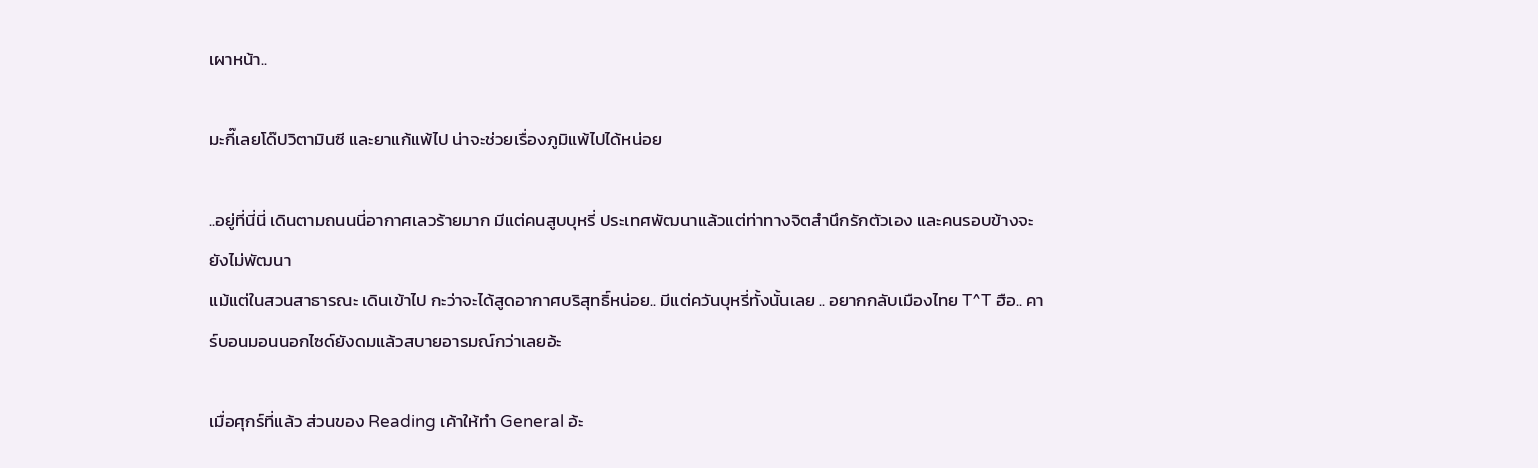เผาหน้า..

มะกี๊เลยโด๊ปวิตามินซี และยาแก้แพ้ไป น่าจะช่วยเรื่องภูมิแพ้ไปได้หน่อย

..อยู่ที่นี่นี่ เดินตามถนนนี่อากาศเลวร้ายมาก มีแต่คนสูบบุหรี่ ประเทศพัฒนาแล้วแต่ท่าทางจิตสำนึกรักตัวเอง และคนรอบข้างจะยังไม่พัฒนา
แม้แต่ในสวนสาธารณะ เดินเข้าไป กะว่าจะได้สูดอากาศบริสุทธิ์หน่อย.. มีแต่ควันบุหรี่ทั้งนั้นเลย .. อยากกลับเมืองไทย T^T ฮือ.. คาร์บอนมอนนอกไซด์ยังดมแล้วสบายอารมณ์กว่าเลยอ้ะ

เมื่อศุกร์ที่แล้ว ส่วนของ Reading เค้าให้ทำ General อ้ะ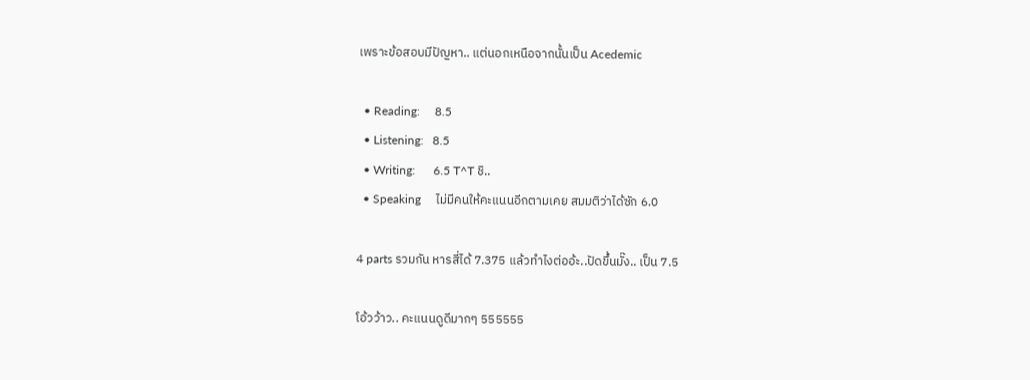เพราะข้อสอบมีปัญหา.. แต่นอกเหนือจากนั้นเป็น Acedemic

  • Reading:     8.5
  • Listening:   8.5
  • Writing:      6.5 T^T ชิ..
  • Speaking     ไม่มีคนให้คะแนนอีกตามเคย สมมติว่าได้ซัก 6.0

4 parts รวมกัน หารสี่ได้ 7.375 แล้วทำไงต่ออ้ะ..ปัดขึ้นมั๊ง.. เป็น 7.5

โอ้วว้าว.. คะแนนดูดีมากๆ 555555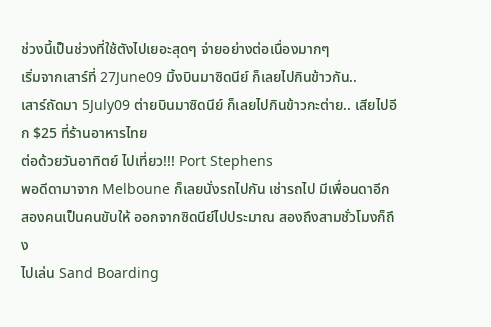ช่วงนี้เป็นช่วงที่ใช้ตังไปเยอะสุดๆ จ่ายอย่างต่อเนื่องมากๆ
เริ่มจากเสาร์ที่ 27June09 มิ้งบินมาซิดนีย์ ก็เลยไปกินข้าวกัน..
เสาร์ถัดมา 5July09 ต่ายบินมาซิดนีย์ ก็เลยไปกินข้าวกะต่าย.. เสียไปอีก $25 ที่ร้านอาหารไทย
ต่อด้วยวันอาทิตย์ ไปเที่ยว!!! Port Stephens
พอดีดามาจาก Melboune ก็เลยนั่งรถไปกัน เช่ารถไป มีเพื่อนดาอีกสองคนเป็นคนขับให้ ออกจากซิดนีย์ไปประมาณ สองถึงสามชั่วโมงก็ถึง
ไปเล่น Sand Boarding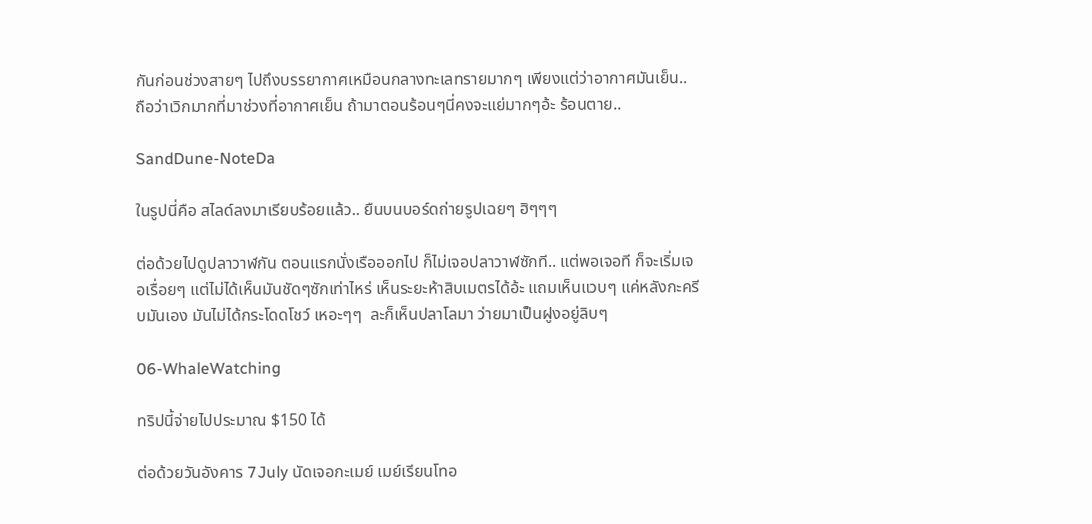กันก่อนช่วงสายๆ ไปถึงบรรยากาศเหมือนกลางทะเลทรายมากๆ เพียงแต่ว่าอากาศมันเย็น.. ถือว่าเวิกมากที่มาช่วงที่อากาศเย็น ถ้ามาตอนร้อนๆนี่คงจะแย่มากๆอ้ะ ร้อนตาย..

SandDune-NoteDa

ในรูปนี่คือ สไลด์ลงมาเรียบร้อยแล้ว.. ยืนบนบอร์ดถ่ายรูปเฉยๆ ฮิๆๆๆ

ต่อด้วยไปดูปลาวาฬกัน ตอนแรกนั่งเรือออกไป ก็ไม่เจอปลาวาฬซักที.. แต่พอเจอที ก็จะเริ่มเจอเรื่อยๆ แต่ไม่ได้เห็นมันชัดๆซักเท่าไหร่ เห็นระยะห้าสิบเมตรได้อ้ะ แถมเห็นแวบๆ แค่หลังกะครีบมันเอง มันไม่ได้กระโดดโชว์ เหอะๆๆ  ละก็เห็นปลาโลมา ว่ายมาเป็นฝูงอยู่ลิบๆ

06-WhaleWatching

ทริปนี้จ่ายไปประมาณ $150 ได้

ต่อด้วยวันอังคาร 7July นัดเจอกะเมย์ เมย์เรียนโทอ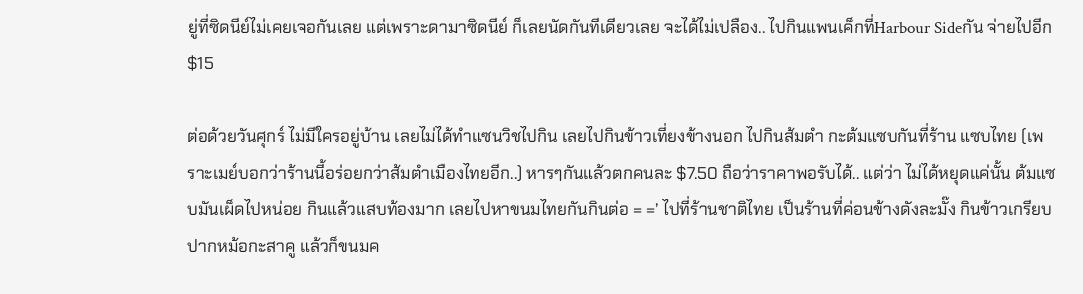ยู่ที่ซิดนีย์ไม่เคยเจอกันเลย แต่เพราะดามาซิดนีย์ ก็เลยนัดกันทีเดียวเลย จะได้ไม่เปลือง.. ไปกินแพนเค็กที่Harbour Sideกัน จ่ายไปอีก $15

ต่อด้วยวันศุกร์ ไม่มีใครอยู่บ้าน เลยไม่ได้ทำแซนวิชไปกิน เลยไปกินข้าวเที่ยงข้างนอก ไปกินส้มตำ กะต้มแซบกันที่ร้าน แซบไทย (เพราะเมย์บอกว่าร้านนี้อร่อยกว่าส้มตำเมืองไทยอีก..) หารๆกันแล้วตกคนละ $7.50 ถือว่าราคาพอรับได้.. แต่ว่า ไม่ได้หยุดแค่นั้น ต้มแซบมันเผ็ดไปหน่อย กินแล้วแสบท้องมาก เลยไปหาขนมไทยกันกินต่อ = =’ ไปที่ร้านชาติไทย เป็นร้านที่ค่อนข้างดังละมั๊ง กินข้าวเกรียบปากหม้อกะสาคู แล้วก็ขนมค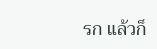รก แล้วก็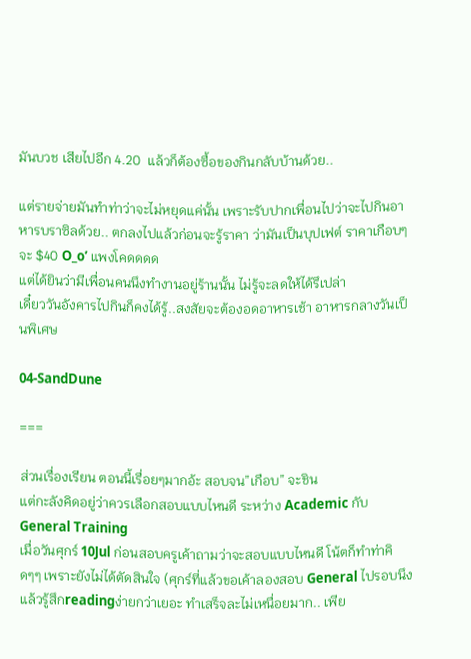มันบวช เสียไปอีก 4.20  แล้วก็ต้องซื้อของกินกลับบ้านด้วย..

แต่รายจ่ายมันทำท่าว่าจะไม่หยุดแค่นั้น เพราะรับปากเพื่อนไปว่าจะไปกินอาหารบราซิลด้วย.. ตกลงไปแล้วก่อนจะรู้ราคา ว่ามันเป็นบุปเฟต์ ราคาเกือบๆจะ $40 O_o’ แพงโคดดดด
แต่ได้ยินว่ามีเพื่อนคนนึงทำงานอยู่ร้านนั้น ไม่รู้จะลดให้ได้รึเปล่า
เดี๋ยววันอังคารไปกินก็คงได้รู้..สงสัยจะต้องอดอาหารเช้า อาหารกลางวันเป็นพิเศษ

04-SandDune

===

ส่วนเรื่องเรียน ตอนนี้เรื่อยๆมากอ้ะ สอบจน”เกือบ” จะชิน
แต่กะลังคิดอยู่ว่าควรเลือกสอบแบบไหนดี ระหว่าง Academic กับ General Training
เมื่อวันศุกร์ 10Jul ก่อนสอบครูเค้าถามว่าจะสอบแบบไหนดี โน้ตก็ทำท่าคิดๆๆ เพราะยังไม่ได้ตัดสินใจ (ศุกร์ที่แล้วขอเค้าลองสอบ General ไปรอบนึง แล้วรู้สึกreadingง่ายกว่าเยอะ ทำเสร็จละไม่เหนื่อยมาก.. เพีย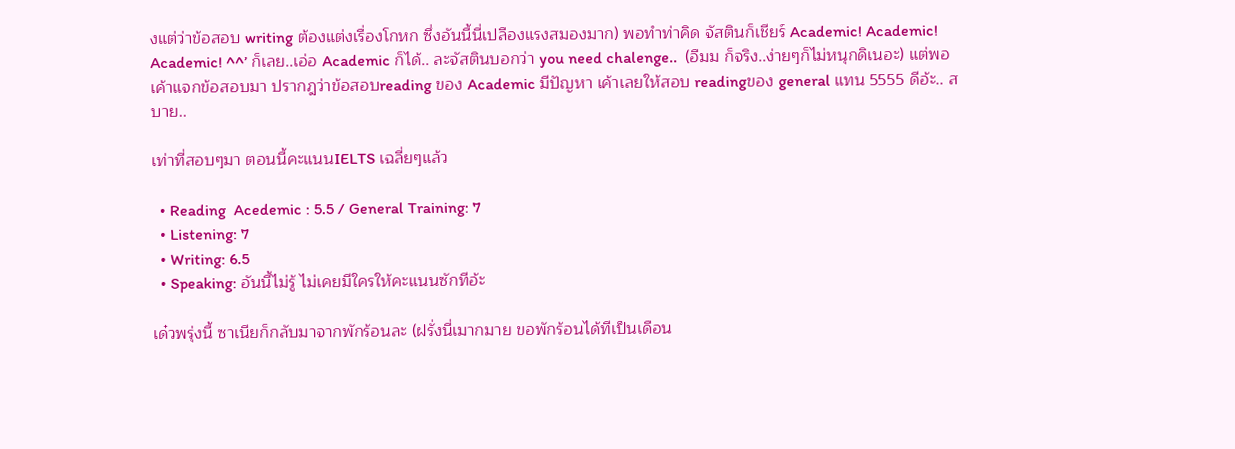งแต่ว่าข้อสอบ writing ต้องแต่งเรื่องโกหก ซึ่งอันนี้นี่เปลืองแรงสมองมาก) พอทำท่าคิด จัสตินก็เชียร์ Academic! Academic! Academic! ^^’ ก็เลย..เอ่อ Academic ก็ได้.. ละจัสตินบอกว่า you need chalenge..  (อืมม ก็จริง..ง่ายๆก็ไม่หนุกดิเนอะ) แต่พอเค้าแจกข้อสอบมา ปรากฎว่าข้อสอบreading ของ Academic มีปัญหา เค้าเลยให้สอบ readingของ general แทน 5555 ดีอ้ะ.. สบาย..

เท่าที่สอบๆมา ตอนนี้คะแนนIELTS เฉลี่ยๆแล้ว

  • Reading  Acedemic : 5.5 / General Training: 7
  • Listening: 7
  • Writing: 6.5
  • Speaking: อันนี้ไม่รู้ ไม่เคยมีใครให้คะแนนซักทีอ้ะ

เด๋วพรุ่งนี้ ซาเนียก็กลับมาจากพักร้อนละ (ฝรั่งนี่เมากมาย ขอพักร้อนได้ทีเป็นเดือน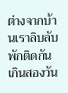ต่างจากบ้านเราลิบลับ พักติดกันเกินสองวัน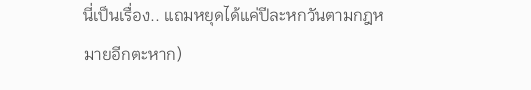นี่เป็นเรื่อง.. แถมหยุดได้แค่ปีละหกวันตามกฎหมายอีกตะหาก)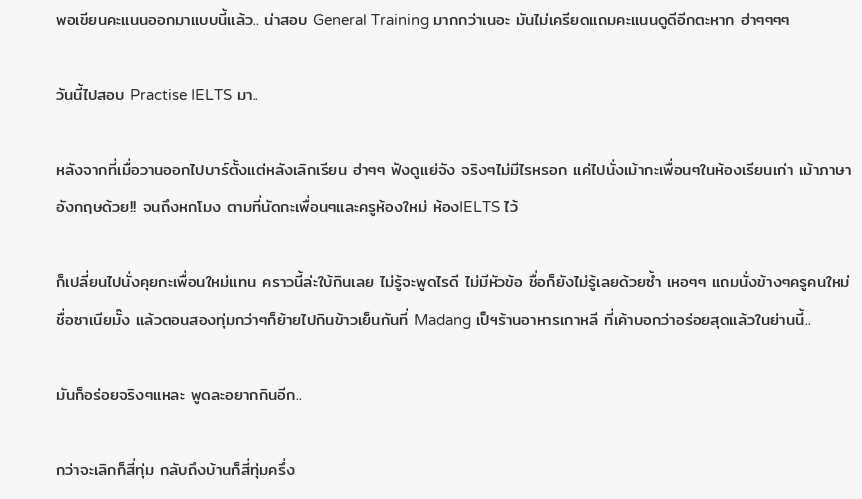พอเขียนคะแนนออกมาแบบนี้แล้ว.. น่าสอบ General Training มากกว่าเนอะ มันไม่เครียดแถมคะแนนดูดีอีกตะหาก ฮ่าๆๆๆๆ

วันนี้ไปสอบ Practise IELTS มา..

หลังจากที่เมื่อวานออกไปบาร์ตั้งแต่หลังเลิกเรียน ฮ่าๆๆ ฟังดูแย่จัง จริงๆไม่มีไรหรอก แค่ไปนั่งเม้ากะเพื่อนๆในห้องเรียนเก่า เม้าภาษาอังกฤษด้วย!! จนถึงหกโมง ตามที่นัดกะเพื่อนๆและครูห้องใหม่ ห้องIELTS ไว้

ก็เปลี่ยนไปนั่งคุยกะเพื่อนใหม่แทน คราวนี้ล่ะใบ้กินเลย ไม่รู้จะพูดไรดี ไม่มีหัวข้อ ชื่อก็ยังไม่รู้เลยด้วยซ้ำ เหอๆๆ แถมนั่งข้างๆครูคนใหม่ ชื่อซาเนียมั๊ง แล้วตอนสองทุ่มกว่าๆก็ย้ายไปกินข้าวเย็นกันที่ Madang เป็ฯร้านอาหารเกาหลี ที่เค้าบอกว่าอร่อยสุดแล้วในย่านนี้..

มันก็อร่อยจริงๆแหละ พูดละอยากกินอีก..

กว่าจะเลิกก็สี่ทุ่ม กลับถึงบ้านก็สี่ทุ่มครึ่ง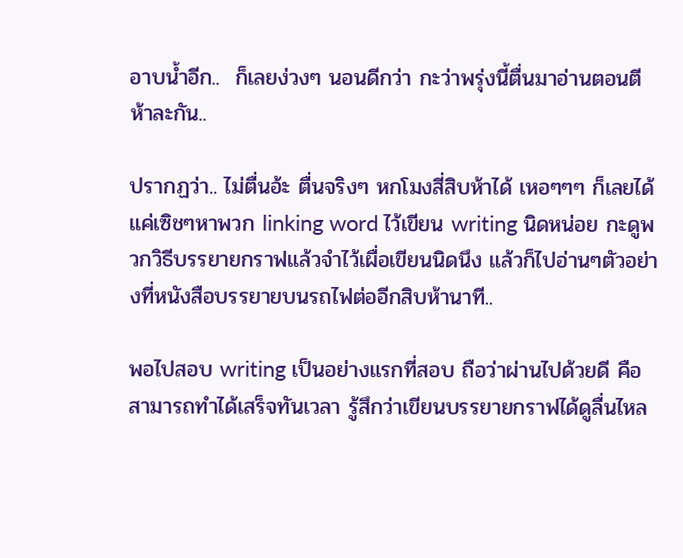อาบน้ำอีก..  ก็เลยง่วงๆ นอนดีกว่า กะว่าพรุ่งนี้ตื่นมาอ่านตอนตีห้าละกัน..

ปรากฏว่า.. ไม่ตื่นอ้ะ ตื่นจริงๆ หกโมงสี่สิบห้าได้ เหอๆๆๆ ก็เลยได้แค่เซิชๆหาพวก linking word ไว้เขียน writing นิดหน่อย กะดูพวกวิธีบรรยายกราฟแล้วจำไว้เผื่อเขียนนิดนึง แล้วก็ไปอ่านๆตัวอย่างที่หนังสือบรรยายบนรถไฟต่ออีกสิบห้านาที..

พอไปสอบ writing เป็นอย่างแรกที่สอบ ถือว่าผ่านไปด้วยดี คือสามารถทำได้เสร็จทันเวลา รู้สึกว่าเขียนบรรยายกราฟได้ดูลื่นไหล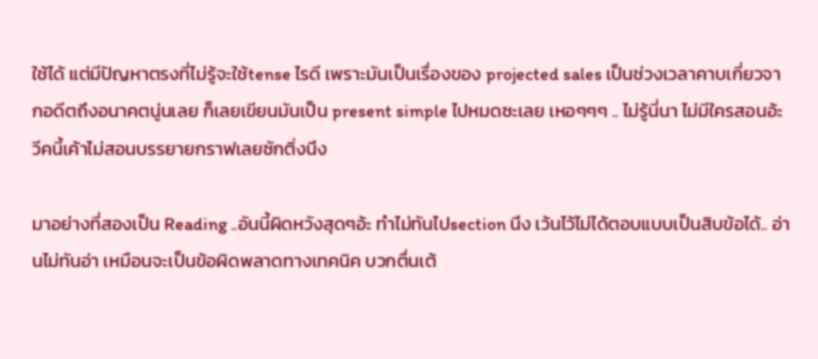ใช้ได้ แต่มีปัญหาตรงที่ไม่รู้จะใช้tense ไรดี เพราะมันเป็นเรื่องของ projected sales เป็นช่วงเวลาคาบเกี่ยวจากอดีตถึงอนาคตนู่นเลย ก็เลยเขียนมันเป็น present simple ไปหมดซะเลย เหอๆๆๆ .. ไม่รู้นี่นา ไม่มีใครสอนอ้ะ วีคนี้เค้าไม่สอนบรรยายกราฟเลยซักติ่งนึง

มาอย่างที่สองเป็น Reading ..อันนี้ผิดหวังสุดๆอ้ะ ทำไม่ทันไปsection นึง เว้นไว้ไม่ได้ตอบแบบเป็นสิบข้อได้.. อ่านไม่ทันอ่า เหมือนจะเป็นข้อผิดพลาดทางเทคนิค บวกตื่นเต้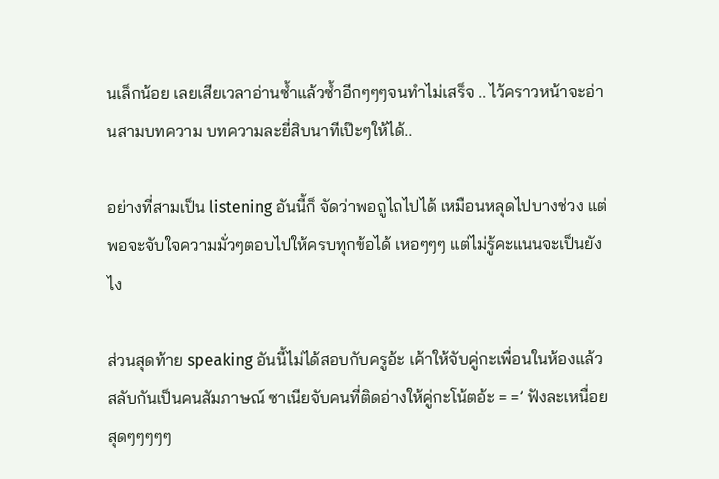นเล็กน้อย เลยเสียเวลาอ่านซ้ำแล้วซ้ำอีกๆๆๆจนทำไม่เสร็จ .. ไว้คราวหน้าจะอ่านสามบทความ บทความละยี่สิบนาทีเป๊ะๆให้ได้..

อย่างที่สามเป็น listening อันนี้ก็ จัดว่าพอถูไถไปได้ เหมือนหลุดไปบางช่วง แต่พอจะจับใจความมั่วๆตอบไปให้ครบทุกข้อได้ เหอๆๆๆ แต่ไม่รู้คะแนนจะเป็นยังไง

ส่วนสุดท้าย speaking อันนี้ไม่ได้สอบกับครูอ้ะ เค้าให้จับคู่กะเพื่อนในห้องแล้วสลับกันเป็นคนสัมภาษณ์ ซาเนียจับคนที่ติดอ่างให้คู่กะโน้ตอ้ะ = =’ ฟังละเหนื่อยสุดๆๆๆๆๆ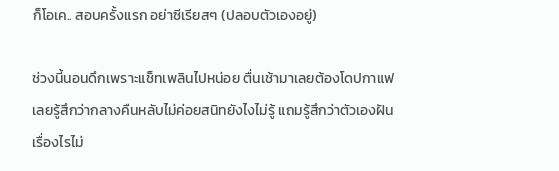ก็โอเค.. สอบครั้งแรก อย่าซีเรียสๆ (ปลอบตัวเองอยู่)

ช่วงนี้นอนดึกเพราะแช็ทเพลินไปหน่อย ตื่นเช้ามาเลยต้องโดปกาแฟ เลยรู้สึกว่ากลางคืนหลับไม่ค่อยสนิทยังไงไม่รู้ แถมรู้สึกว่าตัวเองฝันเรื่องไรไม่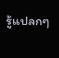รู้แปลกๆ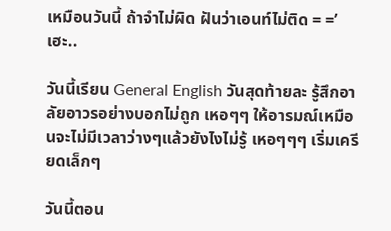เหมือนวันนี้ ถ้าจำไม่ผิด ฝันว่าเอนท์ไม่ติด = =’ เฮะ..

วันนี้เรียน General English วันสุดท้ายละ รู้สึกอาลัยอาวรอย่างบอกไม่ถูก เหอๆๆ ให้อารมณ์เหมือนจะไม่มีเวลาว่างๆแล้วยังไงไม่รู้ เหอๆๆๆ เริ่มเครียดเล็กๆ

วันนี้ตอน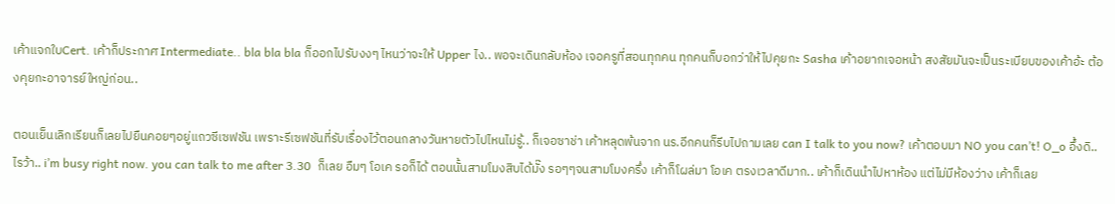เค้าแจกใบCert. เค้าก็ประกาศ Intermediate.. bla bla bla ก็ออกไปรับงงๆ ไหนว่าจะให้ Upper ไง.. พอจะเดินกลับห้อง เจอครูที่สอนทุกคน ทุกคนก็บอกว่าให้ไปคุยกะ Sasha เค้าอยากเจอหน้า สงสัยมันจะเป็นระเบียบของเค้าอ้ะ ต้องคุยกะอาจารย์ใหญ่ก่อน..

ตอนเย็นเลิกเรียนก็เลยไปยืนคอยๆอยู่แถวซีเซฟชัน เพราะรีเซฟชันที่รับเรื่องไว้ตอนกลางวันหายตัวไปไหนไม่รู้.. ก็เจอซาช่า เค้าหลุดพ้นจาก นร.อีกคนก็รีบไปถามเลย can I talk to you now? เค้าตอบมา NO you can’t! O_o อึ้งดิ..ไรว้า.. i’m busy right now. you can talk to me after 3.30  ก็เลย อืมๆ โอเค รอก็ได้ ตอนนั้นสามโมงสิบได้มั๊ง รอๆๆจนสามโมงครึ่ง เค้าก็โผล่มา โอเค ตรงเวลาดีมาก.. เค้าก็เดินนำไปหาห้อง แต่ไม่มีห้องว่าง เค้าก็เลย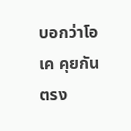บอกว่าโอเค คุยกันตรง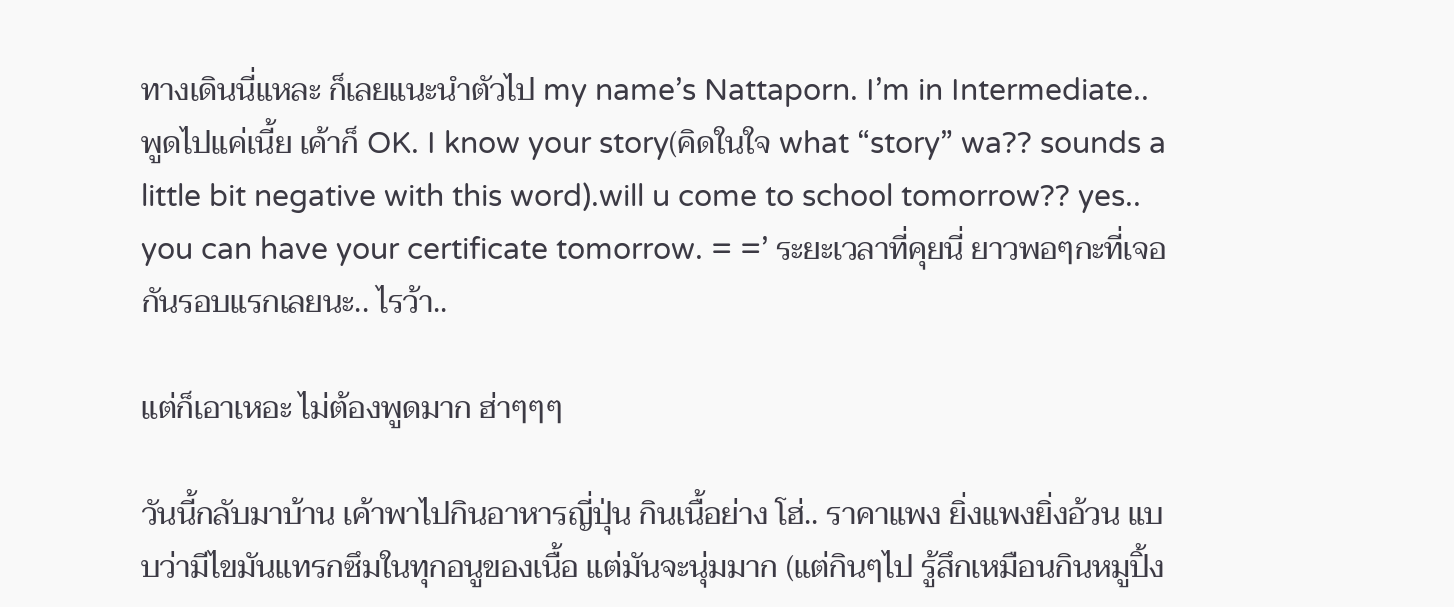ทางเดินนี่แหละ ก็เลยแนะนำตัวไป my name’s Nattaporn. I’m in Intermediate.. พูดไปแค่เนี้ย เค้าก็ OK. I know your story(คิดในใจ what “story” wa?? sounds a little bit negative with this word).will u come to school tomorrow?? yes.. you can have your certificate tomorrow. = =’ ระยะเวลาที่คุยนี่ ยาวพอๆกะที่เจอกันรอบแรกเลยนะ.. ไรว้า..

แต่ก็เอาเหอะ ไม่ต้องพูดมาก ฮ่าๆๆๆ

วันนี้กลับมาบ้าน เค้าพาไปกินอาหารญี่ปุ่น กินเนื้อย่าง โฮ่.. ราคาแพง ยิ่งแพงยิ่งอ้วน แบบว่ามีไขมันแทรกซึมในทุกอนูของเนื้อ แต่มันจะนุ่มมาก (แต่กินๆไป รู้สึกเหมือนกินหมูปิ้ง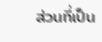ส่วนที่เป็น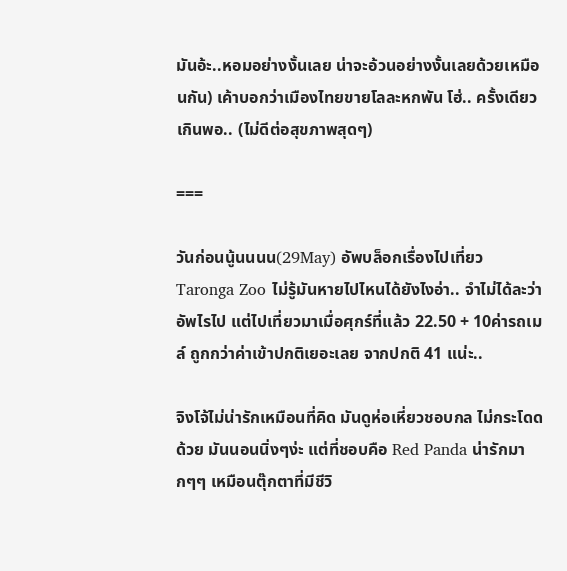มันอ้ะ..หอมอย่างงั้นเลย น่าจะอ้วนอย่างงั้นเลยด้วยเหมือนกัน) เค้าบอกว่าเมืองไทยขายโลละหกพัน โฮ่.. ครั้งเดียวเกินพอ.. (ไม่ดีต่อสุขภาพสุดๆ)

===

วันก่อนนู้นนนน(29May) อัพบล็อกเรื่องไปเที่ยว Taronga Zoo ไม่รู้มันหายไปไหนได้ยังไงอ่า.. จำไม่ได้ละว่าอัพไรไป แต่ไปเที่ยวมาเมื่อศุกร์ที่แล้ว 22.50 + 10ค่ารถเมล์ ถูกกว่าค่าเข้าปกติเยอะเลย จากปกติ 41 แน่ะ..

จิงโจ้ไม่น่ารักเหมือนที่คิด มันดูห่อเหี่ยวชอบกล ไม่กระโดดด้วย มันนอนนิ่งๆง่ะ แต่ที่ชอบคือ Red Panda น่ารักมากๆๆ เหมือนตุ๊กตาที่มีชีวิ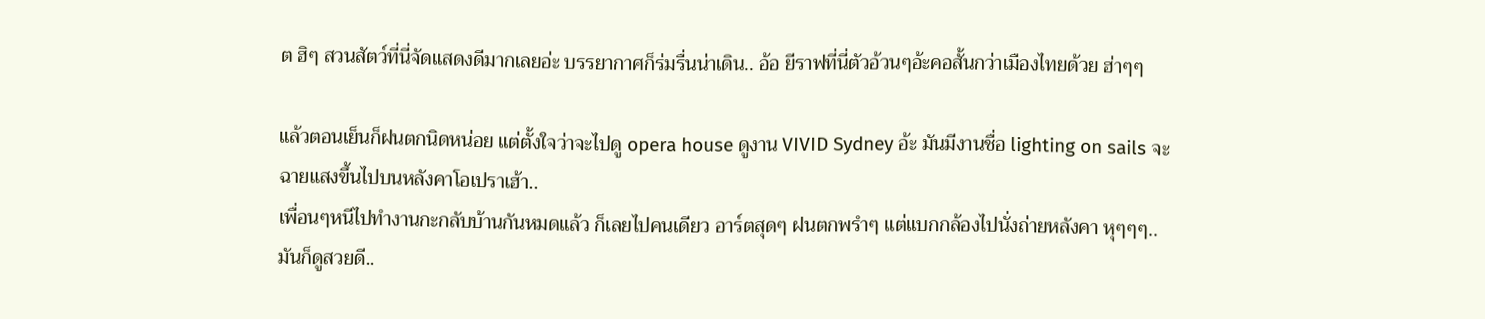ต ฮิๆ สวนสัตว์ที่นี่จัดแสดงดีมากเลยอ่ะ บรรยากาศก็ร่มรื่นน่าเดิน.. อ้อ ยีราฟที่นี่ตัวอ้วนๆอ้ะคอสั้นกว่าเมืองไทยด้วย ฮ่าๆๆ

แล้วตอนเย็นก็ฝนตกนิดหน่อย แต่ตั้งใจว่าจะไปดู opera house ดูงาน VIVID Sydney อ้ะ มันมีงานชื่อ lighting on sails จะฉายแสงขึ้นไปบนหลังคาโอเปราเฮ้า..
เพื่อนๆหนีไปทำงานกะกลับบ้านกันหมดแล้ว ก็เลยไปคนเดียว อาร์ตสุดๆ ฝนตกพรำๆ แต่แบกกล้องไปนั่งถ่ายหลังคา หุๆๆๆ.. มันก็ดูสวยดี..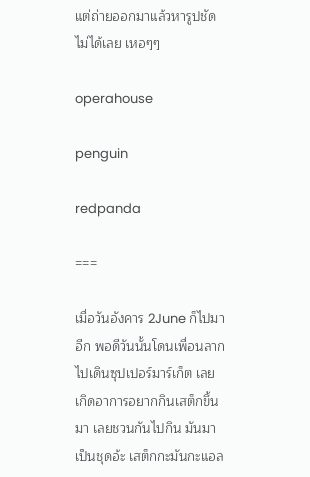แต่ถ่ายออกมาแล้วหารูปชัดไม่ได้เลย เหอๆๆ

operahouse

penguin

redpanda

===

เมื่อวันอังคาร 2June ก็ไปมาอีก พอดีวันนั้นโดนเพื่อนลากไปเดินซุปเปอร์มาร์เก็ต เลยเกิดอาการอยากกินเสต็กขึ้นมา เลยชวนกันไปกิน มันมาเป็นชุดอ้ะ เสต็กกะมันกะแอล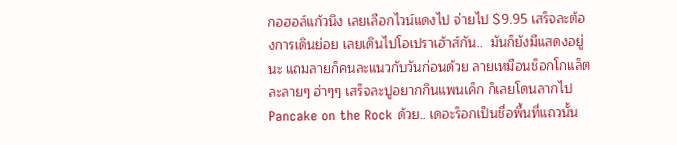กอฮอล์แก้วนึง เลยเลือกไวน์แดงไป จ่ายไป $9.95 เสร็จละต้องการเดินย่อย เลยเดินไปโอเปราเฮ้าส์กัน..  มันก็ยังมีแสดงอยู่นะ แถมลายก็คนละแนวกับวันก่อนด้วย ลายเหมือนช็อกโกแล็ตละลายๆ ฮ่าๆๆ เสร็จละปูอยากกินแพนเค็ก ก็เลยโดนลากไป Pancake on the Rock ด้วย.. เดอะร็อกเป็นชื่อพื้นที่แถวนั้น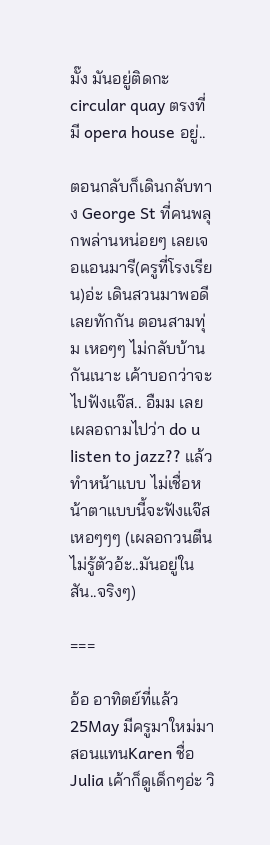มั๊ง มันอยู่ติดกะcircular quay ตรงที่มี opera house อยู่..

ตอนกลับก็เดินกลับทาง George St ที่คนพลุกพล่านหน่อยๆ เลยเจอแอนมารี(ครูที่โรงเรียน)อ่ะ เดินสวนมาพอดี เลยทักกัน ตอนสามทุ่ม เหอๆๆ ไม่กลับบ้านกันเนาะ เค้าบอกว่าจะไปฟังแจ๊ส.. อืมม เลยเผลอถามไปว่า do u listen to jazz?? แล้วทำหน้าแบบ ไม่เชื่อหน้าตาแบบนี้จะฟังแจ๊ส เหอๆๆๆ (เผลอกวนตีนไม่รู้ตัวอ้ะ..มันอยู่ในสัน..จริงๆ)

===

อ้อ อาทิตย์ที่แล้ว 25May มีครูมาใหม่มาสอนแทนKaren ชื่อ Julia เค้าก็ดูเด็กๆอ่ะ วิ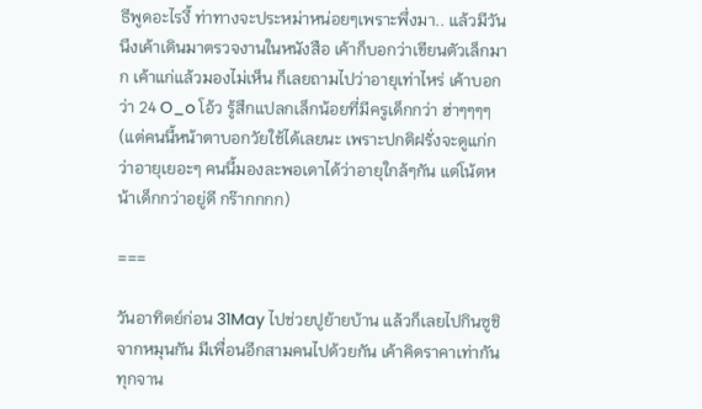ธีพูดอะไรงี้ ท่าทางจะประหม่าหน่อยๆเพราะพึ่งมา.. แล้วมีวันนึงเค้าเดินมาตรวจงานในหนังสือ เค้าก็บอกว่าเขียนตัวเล็กมาก เค้าแก่แล้วมองไม่เห็น ก็เลยถามไปว่าอายุเท่าไหร่ เค้าบอกว่า 24 O_o โอ้ว รู้สึกแปลกเล็กน้อยที่มีครูเด็กกว่า ฮ่าๆๆๆๆ (แต่คนนี้หน้าตาบอกวัยใช้ได้เลยนะ เพราะปกติฝรั่งจะดูแก่กว่าอายุเยอะๆ คนนี้มองละพอเดาได้ว่าอายุใกล้ๆกัน แต่โน้ตหน้าเด็กกว่าอยู่ดี กร๊ากกกก)

===

วันอาทิตย์ก่อน 31May ไปช่วยปูย้ายบ้าน แล้วก็เลยไปกินซูชิจากหมุนกัน มีเพื่อนอีกสามคนไปด้วยกัน เค้าคิดราคาเท่ากันทุกจาน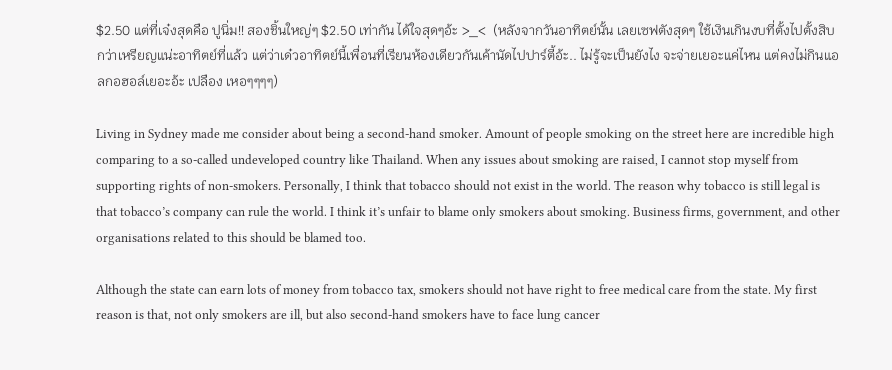$2.50 แต่ที่เจ๋งสุดคือ ปูนิ่ม!! สองชิ้นใหญ่ๆ $2.50 เท่ากัน ได้ใจสุดๆอ้ะ >_<  (หลังจากวันอาทิตย์นั้น เลยเซฟตังสุดๆ ใช้เงินเกินงบที่ตั้งไปตั้งสิบกว่าเหรียญแน่ะอาทิตย์ที่แล้ว แต่ว่าเด๋วอาทิตย์นี้เพื่อนที่เรียนห้องเดียวกันเค้านัดไปปาร์ตี้อ้ะ.. ไม่รู้จะเป็นยังไง จะจ่ายเยอะแค่ไหน แต่คงไม่กินแอลกอฮอล์เยอะอ้ะ เปลือง เหอๆๆๆๆ)

Living in Sydney made me consider about being a second-hand smoker. Amount of people smoking on the street here are incredible high comparing to a so-called undeveloped country like Thailand. When any issues about smoking are raised, I cannot stop myself from supporting rights of non-smokers. Personally, I think that tobacco should not exist in the world. The reason why tobacco is still legal is that tobacco’s company can rule the world. I think it’s unfair to blame only smokers about smoking. Business firms, government, and other organisations related to this should be blamed too.

Although the state can earn lots of money from tobacco tax, smokers should not have right to free medical care from the state. My first reason is that, not only smokers are ill, but also second-hand smokers have to face lung cancer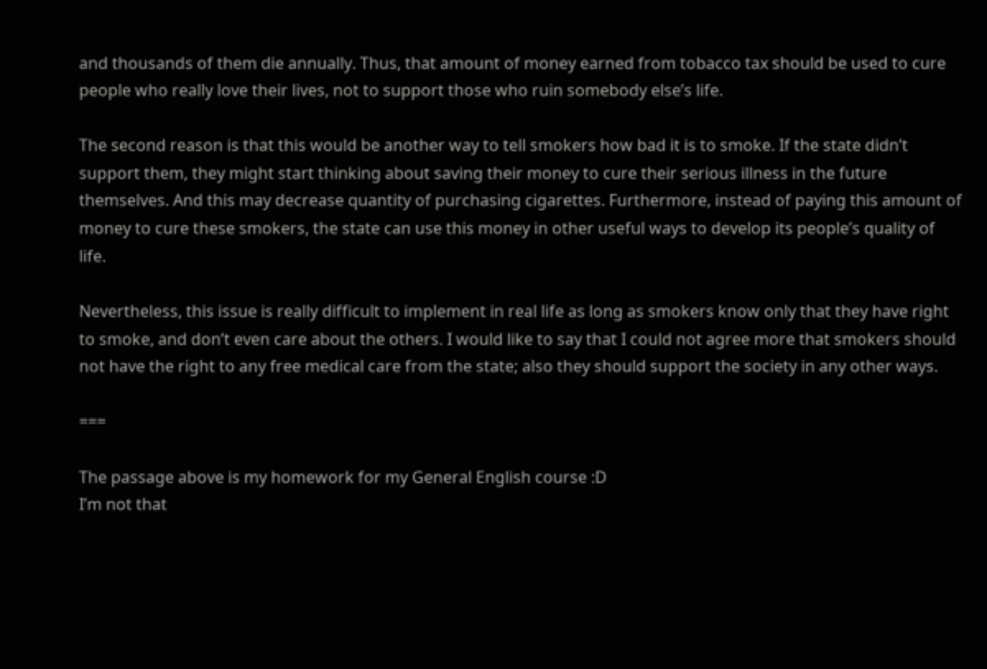and thousands of them die annually. Thus, that amount of money earned from tobacco tax should be used to cure people who really love their lives, not to support those who ruin somebody else’s life.

The second reason is that this would be another way to tell smokers how bad it is to smoke. If the state didn’t support them, they might start thinking about saving their money to cure their serious illness in the future themselves. And this may decrease quantity of purchasing cigarettes. Furthermore, instead of paying this amount of money to cure these smokers, the state can use this money in other useful ways to develop its people’s quality of life.

Nevertheless, this issue is really difficult to implement in real life as long as smokers know only that they have right to smoke, and don’t even care about the others. I would like to say that I could not agree more that smokers should not have the right to any free medical care from the state; also they should support the society in any other ways.

===

The passage above is my homework for my General English course :D
I’m not that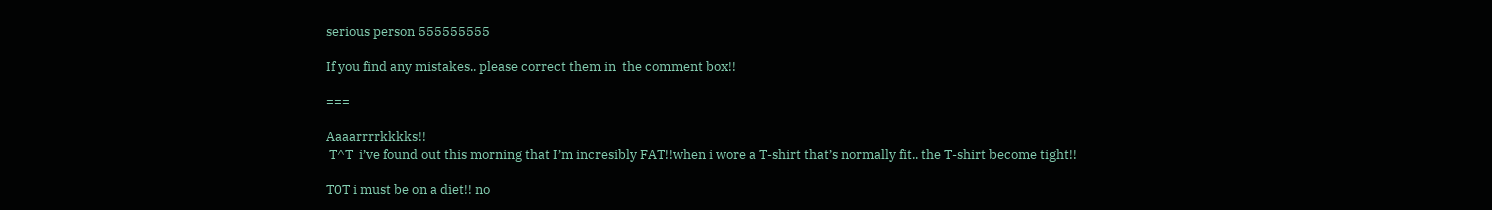serious person 555555555

If you find any mistakes.. please correct them in  the comment box!!

===

Aaaarrrrkkkks!!
 T^T  i’ve found out this morning that I’m incresibly FAT!!when i wore a T-shirt that’s normally fit.. the T-shirt become tight!!

T0T i must be on a diet!! no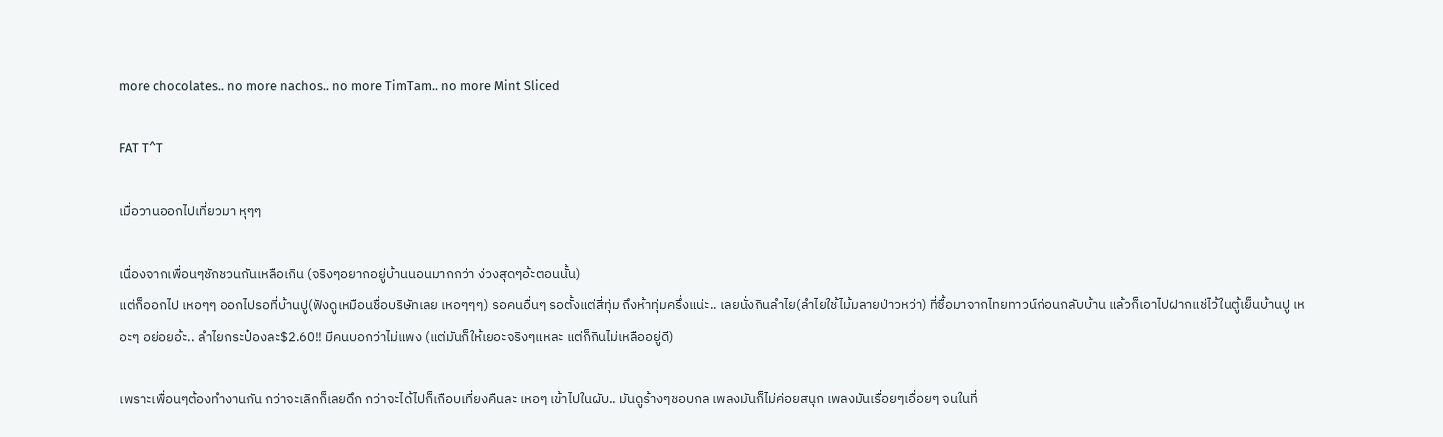more chocolates.. no more nachos.. no more TimTam.. no more Mint Sliced

FAT T^T

เมื่อวานออกไปเที่ยวมา หุๆๆ

เนื่องจากเพื่อนๆชักชวนกันเหลือเกิน (จริงๆอยากอยู่บ้านนอนมากกว่า ง่วงสุดๆอ้ะตอนนั้น)
แต่ก็ออกไป เหอๆๆ ออกไปรอที่บ้านปู(ฟังดูเหมือนชื่อบริษัทเลย เหอๆๆๆ) รอคนอื่นๆ รอตั้งแต่สี่ทุ่ม ถึงห้าทุ่มครึ่งแน่ะ.. เลยนั่งกินลำไย(ลำไยใช้ไม้มลายป่าวหว่า) ที่ซื้อมาจากไทยทาวน์ก่อนกลับบ้าน แล้วก็เอาไปฝากแช่ไว้ในตู้เย็นบ้านปู เหอะๆ อย่อยอ้ะ.. ลำไยกระป๋องละ$2.60!! มีคนบอกว่าไม่แพง (แต่มันก็ให้เยอะจริงๆแหละ แต่ก็กินไม่เหลืออยู่ดี)

เพราะเพื่อนๆต้องทำงานกัน กว่าจะเลิกก็เลยดึก กว่าจะได้ไปก็เกือบเที่ยงคืนละ เหอๆ เข้าไปในผับ.. มันดูร้างๆชอบกล เพลงมันก็ไม่ค่อยสนุก เพลงมันเรื่อยๆเอื่อยๆ จนในที่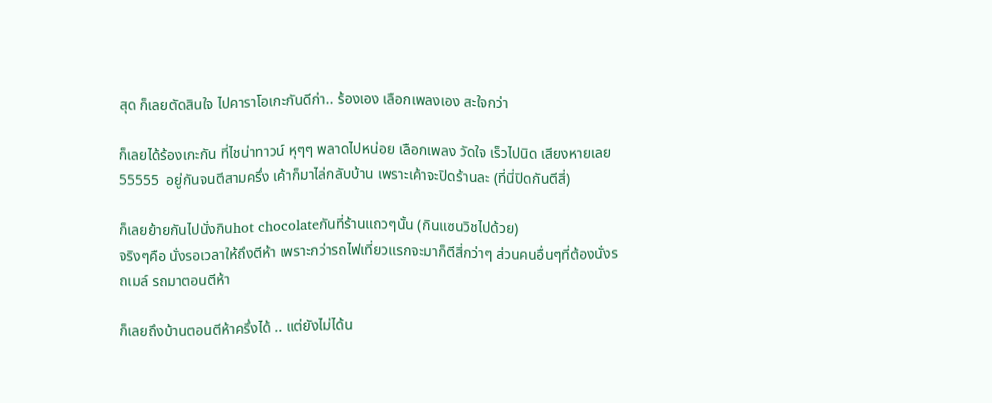สุด ก็เลยตัดสินใจ ไปคาราโอเกะกันดีก่า.. ร้องเอง เลือกเพลงเอง สะใจกว่า

ก็เลยได้ร้องเกะกัน ที่ไชน่าทาวน์ หุๆๆ พลาดไปหน่อย เลือกเพลง วัดใจ เร็วไปนิด เสียงหายเลย 55555  อยู่กันจนตีสามครึ่ง เค้าก็มาไล่กลับบ้าน เพราะเค้าจะปิดร้านละ (ที่นี่ปิดกันตีสี่)

ก็เลยย้ายกันไปนั่งกินhot chocolateกันที่ร้านแถวๆนั้น (กินแซนวิชไปด้วย)
จริงๆคือ นั่งรอเวลาให้ถึงตีห้า เพราะกว่ารถไฟเที่ยวแรกจะมาก็ตีสี่กว่าๆ ส่วนคนอื่นๆที่ต้องนั่งรถเมล์ รถมาตอนตีห้า

ก็เลยถึงบ้านตอนตีห้าครึ่งได้ .. แต่ยังไม่ได้น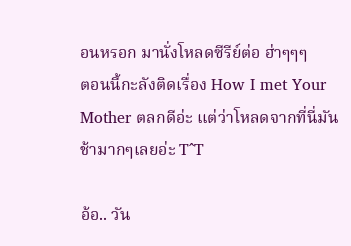อนหรอก มานั่งโหลดซีรีย์ต่อ ฮ่าๆๆๆ
ตอนนี้กะลังติดเรื่อง How I met Your Mother ตลกดีอ่ะ แต่ว่าโหลดจากที่นี่มันช้ามากๆเลยอ่ะ T^T

อ้อ.. วัน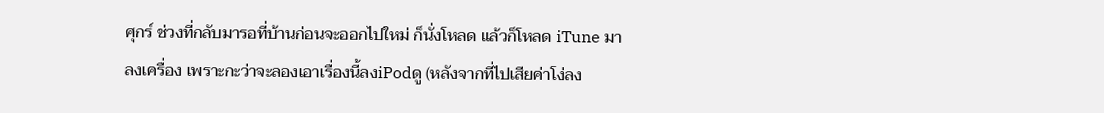ศุกร์ ช่วงที่กลับมารอที่บ้านก่อนจะออกไปใหม่ ก็นั่งโหลด แล้วก็โหลด iTune มาลงเครื่อง เพราะกะว่าจะลองเอาเรื่องนี้ลงiPodดู (หลังจากที่ไปเสียค่าโง่ลง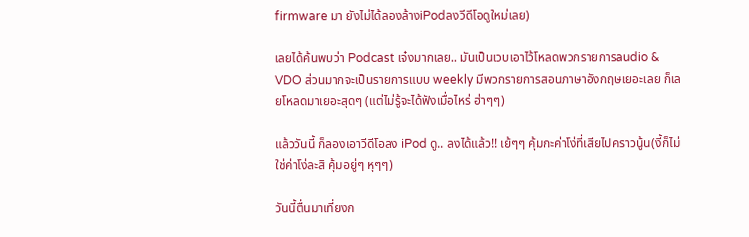firmware มา ยังไม่ได้ลองล้างiPodลงวีดีโอดูใหม่เลย)

เลยได้ค้นพบว่า Podcast เจ๋งมากเลย.. มันเป็นเวบเอาไว้โหลดพวกรายการaudio &  VDO ส่วนมากจะเป็นรายการแบบ weekly มีพวกรายการสอนภาษาอังกฤษเยอะเลย ก็เลยโหลดมาเยอะสุดๆ (แต่ไม่รู้จะได้ฟังเมื่อไหร่ ฮ่าๆๆ)

แล้ววันนี้ ก็ลองเอาวีดีโอลง iPod ดู.. ลงได้แล้ว!! เย้ๆๆ คุ้มกะค่าโง่ที่เสียไปคราวนู้น(งี้ก็ไม่ใช่ค่าโง่ละสิ คุ้มอยู่ๆ หุๆๆ)

วันนี้ตื่นมาเที่ยงก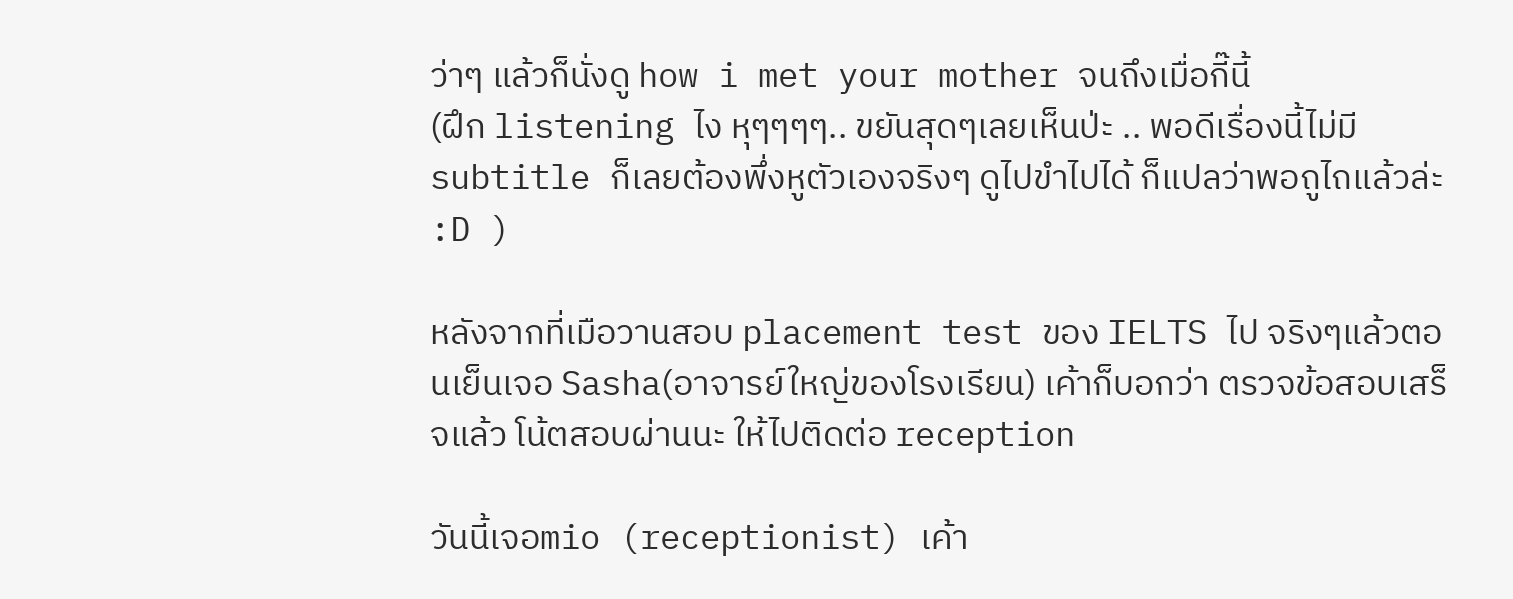ว่าๆ แล้วก็นั่งดู how i met your mother จนถึงเมื่อกี๊นี้
(ฝึก listening ไง หุๆๆๆๆ.. ขยันสุดๆเลยเห็นป่ะ .. พอดีเรื่องนี้ไม่มี subtitle ก็เลยต้องพึ่งหูตัวเองจริงๆ ดูไปขำไปได้ ก็แปลว่าพอถูไถแล้วล่ะ :D )

หลังจากที่เมือวานสอบ placement test ของ IELTS ไป จริงๆแล้วตอนเย็นเจอ Sasha(อาจารย์ใหญ่ของโรงเรียน) เค้าก็บอกว่า ตรวจข้อสอบเสร็จแล้ว โน้ตสอบผ่านนะ ให้ไปติดต่อ reception

วันนี้เจอmio (receptionist) เค้า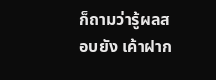ก็ถามว่ารู้ผลสอบยัง เค้าฝาก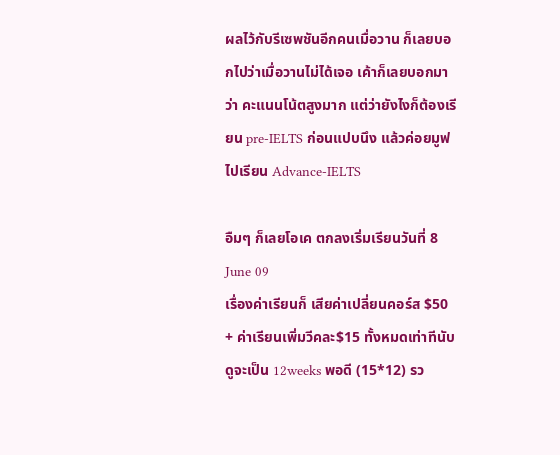ผลไว้กับรีเซพชันอีกคนเมื่อวาน ก็เลยบอกไปว่าเมื่อวานไม่ได้เจอ เค้าก็เลยบอกมาว่า คะแนนโน้ตสูงมาก แต่ว่ายังไงก็ต้องเรียน pre-IELTS ก่อนแปบนึง แล้วค่อยมูฟไปเรียน Advance-IELTS

อืมๆ ก็เลยโอเค ตกลงเริ่มเรียนวันที่ 8 June 09
เรื่องค่าเรียนก็ เสียค่าเปลี่ยนคอร์ส $50 + ค่าเรียนเพิ่มวีคละ$15 ทั้งหมดเท่าทีนับดูจะเป็น 12weeks พอดี (15*12) รว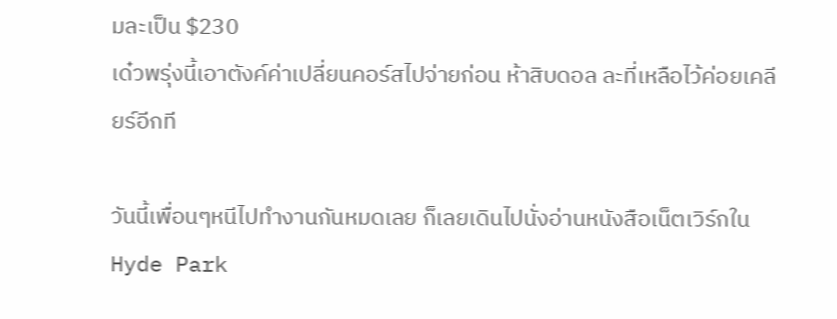มละเป็น $230
เด๋วพรุ่งนี้เอาตังค์ค่าเปลี่ยนคอร์สไปจ่ายก่อน ห้าสิบดอล ละที่เหลือไว้ค่อยเคลียร์อีกที

วันนี้เพื่อนๆหนีไปทำงานกันหมดเลย ก็เลยเดินไปนั่งอ่านหนังสือเน็ตเวิร์กในHyde Park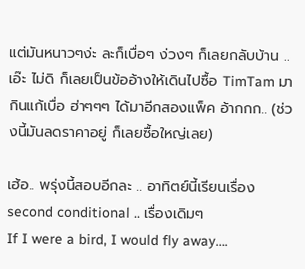แต่มันหนาวๆง่ะ ละก็เบื่อๆ ง่วงๆ ก็เลยกลับบ้าน .. เอ๊ะ ไม่ดิ ก็เลยเป็นข้ออ้างให้เดินไปซื้อ TimTam มากินแก้เบื่อ ฮ่าๆๆๆ ได้มาอีกสองแพ็ค อ้ากกก.. (ช่วงนี้มันลดราคาอยู่ ก็เลยซื้อใหญ่เลย)

เฮ้อ.. พรุ่งนี้สอบอีกละ .. อาทิตย์นี้เรียนเรื่อง second conditional .. เรื่องเดิมๆ
If I were a bird, I would fly away….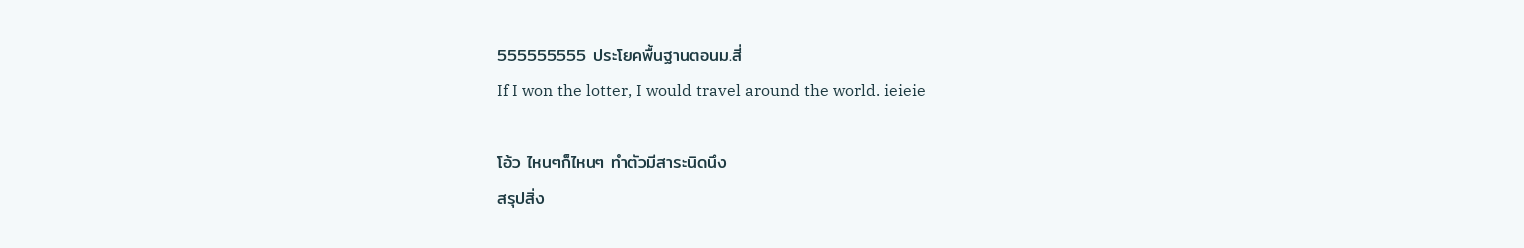555555555 ประโยคพื้นฐานตอนม.สี่
If I won the lotter, I would travel around the world. ieieie

โอ้ว ไหนๆก็ไหนๆ ทำตัวมีสาระนิดนึง
สรุปสิ่ง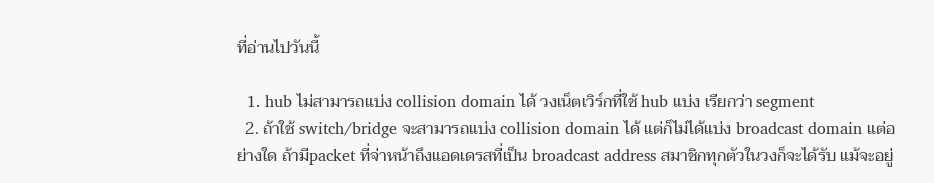ที่อ่านไปวันนี้

  1. hub ไม่สามารถแบ่ง collision domain ได้ วงเน็ตเวิร์กที่ใช้ hub แบ่ง เรียกว่า segment
  2. ถ้าใช้ switch/bridge จะสามารถแบ่ง collision domain ได้ แต่ก็ไม่ได้แบ่ง broadcast domain แต่อย่างใด ถ้ามีpacket ที่จ่าหน้าถึงแอดเดรสที่เป็น broadcast address สมาชิกทุกตัวในวงก็จะได้รับ แม้จะอยู่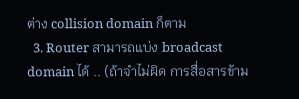ต่าง collision domain ก็ตาม
  3. Router สามารถแบ่ง broadcast domain ได้ .. (ถ้าจำไม่ผิด การสื่อสารข้าม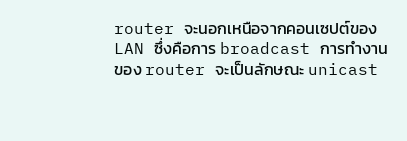router จะนอกเหนือจากคอนเซปต์ของ LAN ซึ่งคือการ broadcast การทำงานของ router จะเป็นลักษณะ unicast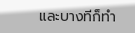และบางทีก็ทำ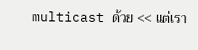multicast ด้วย << แต่เรา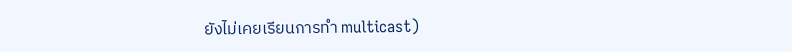ยังไม่เคยเรียนการทำ multicast)